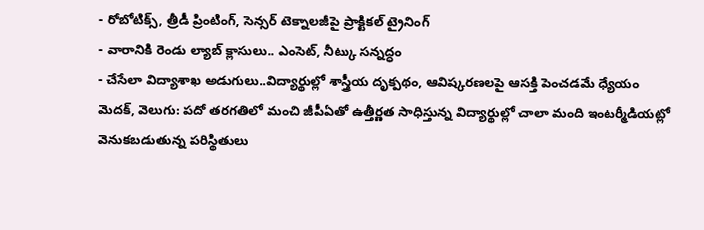- రోబోటిక్స్, త్రీడీ ప్రింటింగ్, సెన్సర్ టెక్నాలజీపై ప్రాక్టికల్ ట్రైనింగ్
- వారానికి రెండు ల్యాబ్ క్లాసులు.. ఎంసెట్, నీట్కు సన్నద్ధం
- చేసేలా విద్యాశాఖ అడుగులు..విద్యార్థుల్లో శాస్త్రీయ దృక్పథం, ఆవిష్కరణలపై ఆసక్తి పెంచడమే ధ్యేయం
మెదక్, వెలుగు: పదో తరగతిలో మంచి జీపీఏతో ఉత్తీర్ణత సాధిస్తున్న విద్యార్థుల్లో చాలా మంది ఇంటర్మీడియట్లో వెనుకబడుతున్న పరిస్థితులు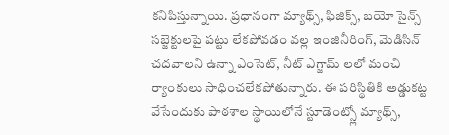కనిపిస్తున్నాయి. ప్రధానంగా మ్యాథ్స్, ఫిజిక్స్, బయో సైన్స్ సబ్జెక్టులపై పట్టు లేకపోవడం వల్ల ఇంజినీరింగ్, మెడిసిన్ చదవాలని ఉన్నా ఎంసెట్, నీట్ ఎగ్జామ్ లలో మంచి ర్యాంకులు సాధించలేకపోతున్నారు. ఈ పరిస్థితికి అడ్డుకట్ట వేసేందుకు పాఠశాల స్థాయిలోనే స్టూడెంట్స్లో మ్యాథ్స్,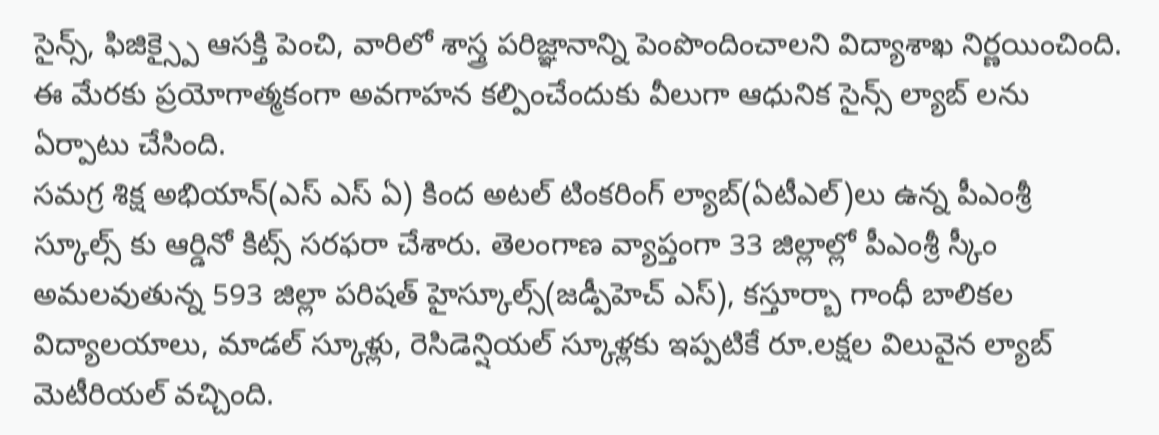సైన్స్, ఫిజిక్స్పై ఆసక్తి పెంచి, వారిలో శాస్త్ర పరిజ్ఞానాన్ని పెంపొందించాలని విద్యాశాఖ నిర్ణయించింది. ఈ మేరకు ప్రయోగాత్మకంగా అవగాహన కల్పించేందుకు వీలుగా ఆధునిక సైన్స్ ల్యాబ్ లను ఏర్పాటు చేసింది.
సమగ్ర శిక్ష అభియాన్(ఎస్ ఎస్ ఏ) కింద అటల్ టింకరింగ్ ల్యాబ్(ఏటీఎల్)లు ఉన్న పీఎంశ్రీ స్కూల్స్ కు ఆర్డినో కిట్స్ సరఫరా చేశారు. తెలంగాణ వ్యాప్తంగా 33 జిల్లాల్లో పీఎంశ్రీ స్కీం అమలవుతున్న 593 జిల్లా పరిషత్ హైస్కూల్స్(జడ్పీహెచ్ ఎస్), కస్తూర్బా గాంధీ బాలికల విద్యాలయాలు, మాడల్ స్కూళ్లు, రెసిడెన్షియల్ స్కూళ్లకు ఇప్పటికే రూ.లక్షల విలువైన ల్యాబ్ మెటీరియల్ వచ్చింది.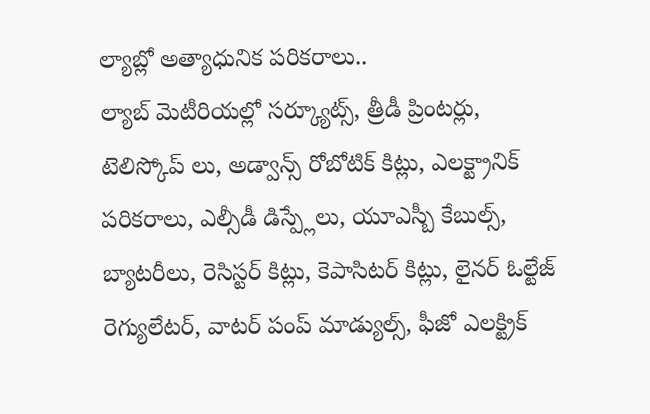ల్యాబ్లో అత్యాధునిక పరికరాలు..
ల్యాబ్ మెటీరియల్లో సర్క్యూట్స్, త్రీడీ ప్రింటర్లు, టెలిస్కోప్ లు, అడ్వాన్స్ రోబోటిక్ కిట్లు, ఎలక్ట్రానిక్ పరికరాలు, ఎల్సీడీ డిస్ప్లేలు, యూఎస్బీ కేబుల్స్, బ్యాటరీలు, రెసిస్టర్ కిట్లు, కెపాసిటర్ కిట్లు, లైనర్ ఓల్టేజ్ రెగ్యులేటర్, వాటర్ పంప్ మాడ్యుల్స్, ఫీజో ఎలక్ట్రిక్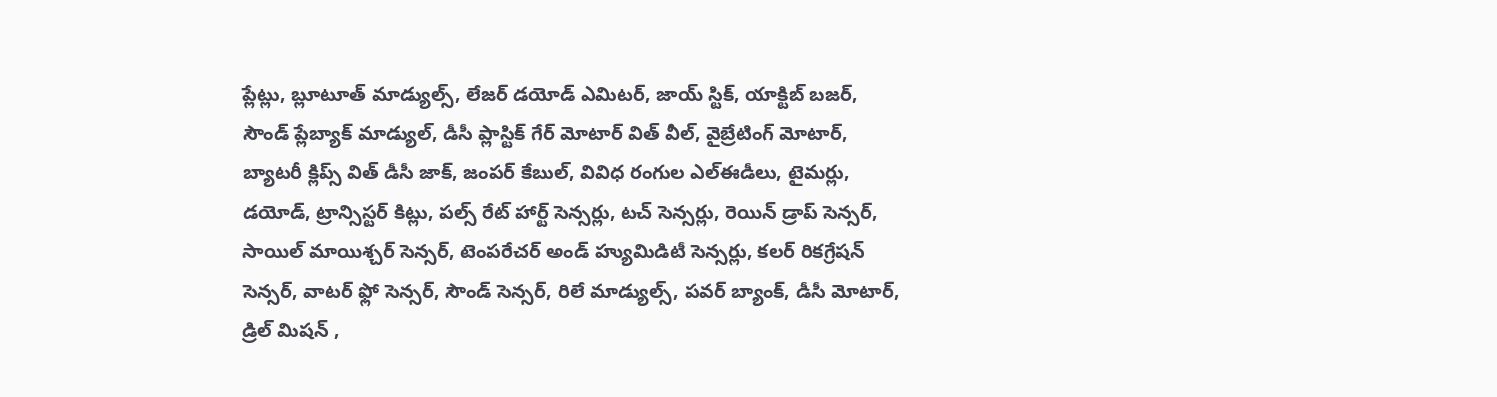ప్లేట్లు, బ్లూటూత్ మాడ్యుల్స్, లేజర్ డయోడ్ ఎమిటర్, జాయ్ స్టిక్, యాక్టిబ్ బజర్, సౌండ్ ప్లేబ్యాక్ మాడ్యుల్, డీసీ ప్లాస్టిక్ గేర్ మోటార్ విత్ వీల్, వైబ్రేటింగ్ మోటార్, బ్యాటరీ క్లిప్స్ విత్ డీసీ జాక్, జంపర్ కేబుల్, వివిధ రంగుల ఎల్ఈడీలు, టైమర్లు, డయోడ్, ట్రాన్సిస్టర్ కిట్లు, పల్స్ రేట్ హార్ట్ సెన్సర్లు, టచ్ సెన్సర్లు, రెయిన్ డ్రాప్ సెన్సర్, సాయిల్ మాయిశ్చర్ సెన్సర్, టెంపరేచర్ అండ్ హ్యుమిడిటీ సెన్సర్లు, కలర్ రికగ్రేషన్ సెన్సర్, వాటర్ ఫ్లో సెన్సర్, సౌండ్ సెన్సర్, రిలే మాడ్యుల్స్, పవర్ బ్యాంక్, డీసీ మోటార్, డ్రిల్ మిషన్ ,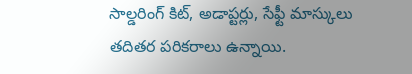సాల్డరింగ్ కిట్, అడాప్టర్లు, సేఫ్టీ మాస్కులు తదితర పరికరాలు ఉన్నాయి.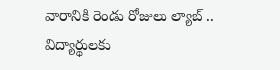వారానికి రెండు రోజులు ల్యాబ్ ..
విద్యార్థులకు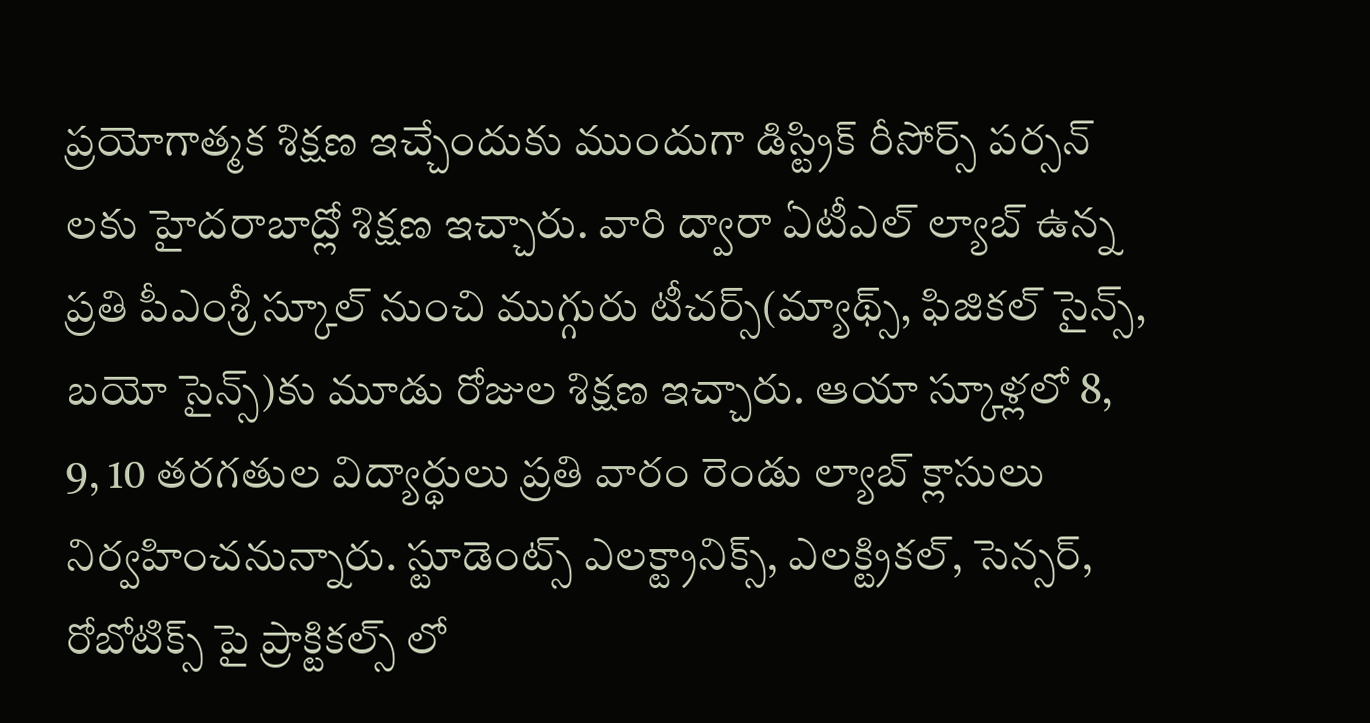ప్రయోగాత్మక శిక్షణ ఇచ్చేందుకు ముందుగా డిస్ట్రిక్ రీసోర్స్ పర్సన్ లకు హైదరాబాద్లో శిక్షణ ఇచ్చారు. వారి ద్వారా ఏటీఎల్ ల్యాబ్ ఉన్న ప్రతి పీఎంశ్రీ స్కూల్ నుంచి ముగ్గురు టీచర్స్(మ్యాథ్స్, ఫిజికల్ సైన్స్, బయో సైన్స్)కు మూడు రోజుల శిక్షణ ఇచ్చారు. ఆయా స్కూళ్లలో 8, 9, 10 తరగతుల విద్యార్థులు ప్రతి వారం రెండు ల్యాబ్ క్లాసులు నిర్వహించనున్నారు. స్టూడెంట్స్ ఎలక్ట్రానిక్స్, ఎలక్ట్రికల్, సెన్సర్, రోబోటిక్స్ పై ప్రాక్టికల్స్ లో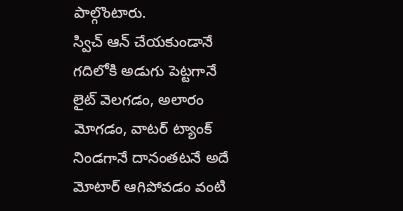పాల్గొంటారు.
స్విచ్ ఆన్ చేయకుండానే గదిలోకి అడుగు పెట్టగానే లైట్ వెలగడం, అలారం మోగడం, వాటర్ ట్యాంక్ నిండగానే దానంతటనే అదే మోటార్ ఆగిపోవడం వంటి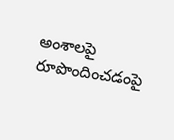అంశాలపై రూపొందించడంపై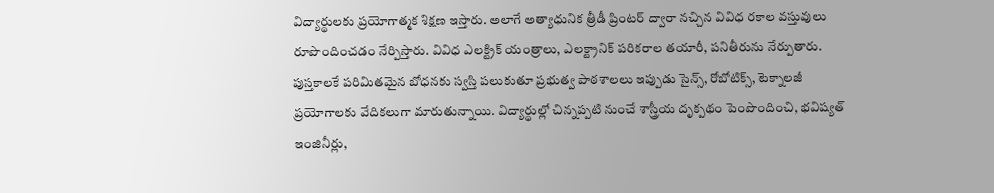విద్యార్థులకు ప్రయోగాత్మక శిక్షణ ఇస్తారు. అలాగే అత్యాధునిక త్రీడీ ప్రింటర్ ద్వారా నచ్చిన వివిధ రకాల వస్తువులు రూపొందించడం నేర్పిస్తారు. వివిధ ఎలక్ట్రిక్ యంత్రాలు, ఎలక్ట్రానిక్ పరికరాల తయారీ, పనితీరును నేర్పుతారు.
పుస్తకాలకే పరిమితమైన బోధనకు స్వస్తి పలుకుతూ ప్రభుత్వ పాఠశాలలు ఇప్పుడు సైన్స్, రోబోటిక్స్, టెక్నాలజీ ప్రయోగాలకు వేదికలుగా మారుతున్నాయి. విద్యార్థుల్లో చిన్నప్పటి నుంచే శాస్త్రీయ దృక్పథం పెంపొందించి, భవిష్యత్ ఇంజినీర్లు,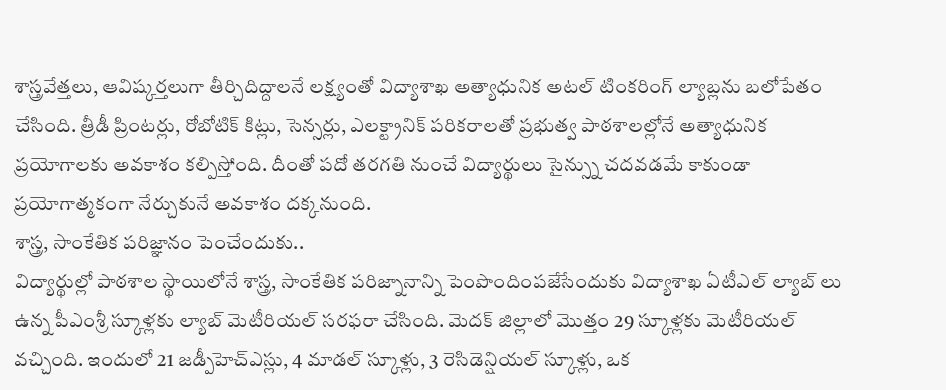శాస్త్రవేత్తలు, ఆవిష్కర్తలుగా తీర్చిదిద్దాలనే లక్ష్యంతో విద్యాశాఖ అత్యాధునిక అటల్ టింకరింగ్ ల్యాబ్లను బలోపేతం చేసింది. త్రీడీ ప్రింటర్లు, రోబోటిక్ కిట్లు, సెన్సర్లు, ఎలక్ట్రానిక్ పరికరాలతో ప్రభుత్వ పాఠశాలల్లోనే అత్యాధునిక ప్రయోగాలకు అవకాశం కల్పిస్తోంది. దీంతో పదో తరగతి నుంచే విద్యార్థులు సైన్స్ను చదవడమే కాకుండా ప్రయోగాత్మకంగా నేర్చుకునే అవకాశం దక్కనుంది.
శాస్త్ర, సాంకేతిక పరిజ్ఞానం పెంచేందుకు..
విద్యార్థుల్లో పాఠశాల స్థాయిలోనే శాస్త్ర, సాంకేతిక పరిజ్నానాన్ని పెంపొందింపజేసేందుకు విద్యాశాఖ ఏటీఎల్ ల్యాబ్ లు ఉన్న పీఎంశ్రీ స్కూళ్లకు ల్యాబ్ మెటీరియల్ సరఫరా చేసింది. మెదక్ జిల్లాలో మొత్తం 29 స్కూళ్లకు మెటీరియల్ వచ్చింది. ఇందులో 21 జడ్పీహెచ్ఎస్లు, 4 మాడల్ స్కూళ్లు, 3 రెసిడెన్షియల్ స్కూళ్లు, ఒక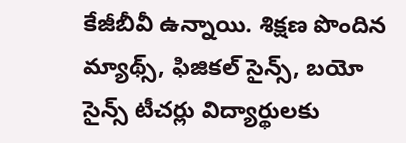కేజీబీవీ ఉన్నాయి. శిక్షణ పొందిన మ్యాథ్స్, ఫిజికల్ సైన్స్, బయో సైన్స్ టీచర్లు విద్యార్థులకు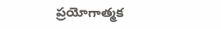ప్రయోగాత్మక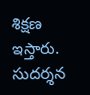శిక్షణ ఇస్తారు.
సుదర్శన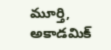మూర్తి, అకాడమిక్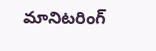మానిటరింగ్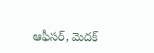ఆఫీసర్, మెదక్